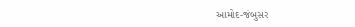આમોદ-જંબુસર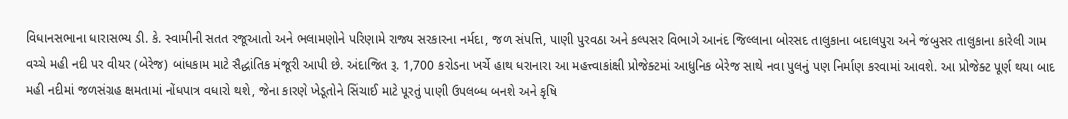વિધાનસભાના ધારાસભ્ય ડી. કે. સ્વામીની સતત રજૂઆતો અને ભલામણોને પરિણામે રાજ્ય સરકારના નર્મદા, જળ સંપત્તિ, પાણી પુરવઠા અને કલ્પસર વિભાગે આનંદ જિલ્લાના બોરસદ તાલુકાના બદાલપુરા અને જંબુસર તાલુકાના કારેલી ગામ વચ્ચે મહી નદી પર વીયર (બેરેજ) બાંધકામ માટે સૈદ્ધાંતિક મંજૂરી આપી છે. અંદાજિત રૂ. 1,700 કરોડના ખર્ચે હાથ ધરાનારા આ મહત્ત્વાકાંક્ષી પ્રોજેક્ટમાં આધુનિક બેરેજ સાથે નવા પુલનું પણ નિર્માણ કરવામાં આવશે. આ પ્રોજેક્ટ પૂર્ણ થયા બાદ મહી નદીમાં જળસંગ્રહ ક્ષમતામાં નોંધપાત્ર વધારો થશે, જેના કારણે ખેડૂતોને સિંચાઈ માટે પૂરતું પાણી ઉપલબ્ધ બનશે અને કૃષિ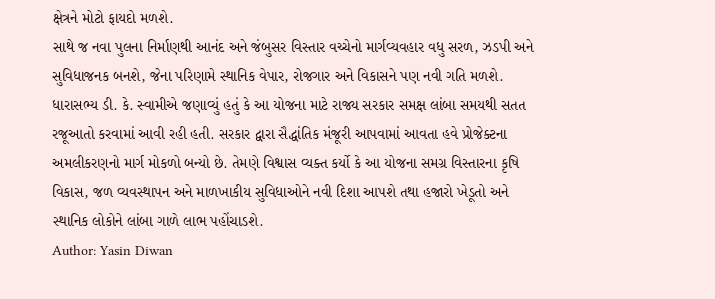ક્ષેત્રને મોટો ફાયદો મળશે.
સાથે જ નવા પુલના નિર્માણથી આનંદ અને જંબુસર વિસ્તાર વચ્ચેનો માર્ગવ્યવહાર વધુ સરળ, ઝડપી અને સુવિધાજનક બનશે, જેના પરિણામે સ્થાનિક વેપાર, રોજગાર અને વિકાસને પણ નવી ગતિ મળશે. ધારાસભ્ય ડી. કે. સ્વામીએ જણાવ્યું હતું કે આ યોજના માટે રાજ્ય સરકાર સમક્ષ લાંબા સમયથી સતત રજૂઆતો કરવામાં આવી રહી હતી. સરકાર દ્વારા સૈદ્ધાંતિક મંજૂરી આપવામાં આવતા હવે પ્રોજેક્ટના અમલીકરણનો માર્ગ મોકળો બન્યો છે. તેમણે વિશ્વાસ વ્યક્ત કર્યો કે આ યોજના સમગ્ર વિસ્તારના કૃષિ વિકાસ, જળ વ્યવસ્થાપન અને માળખાકીય સુવિધાઓને નવી દિશા આપશે તથા હજારો ખેડૂતો અને સ્થાનિક લોકોને લાંબા ગાળે લાભ પહોંચાડશે.
Author: Yasin Diwan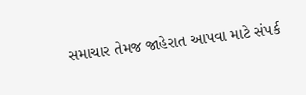સમાચાર તેમજ જાહેરાત આપવા માટે સંપર્ક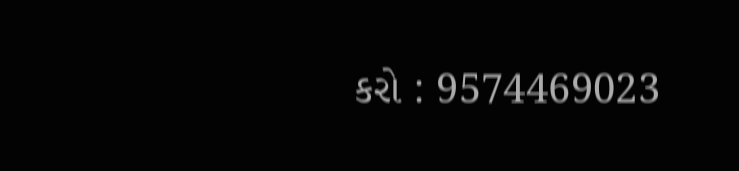કરો : 9574469023